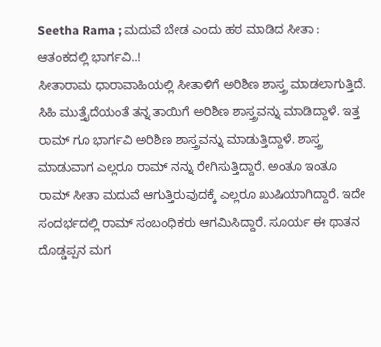Seetha Rama ; ಮದುವೆ ಬೇಡ ಎಂದು ಹಠ ಮಾಡಿದ ಸೀತಾ : ಆತಂಕದಲ್ಲಿ ಭಾರ್ಗವಿ..!
ಸೀತಾರಾಮ ಧಾರಾವಾಹಿಯಲ್ಲಿ ಸೀತಾಳಿಗೆ ಅರಿಶಿಣ ಶಾಸ್ತ್ರ ಮಾಡಲಾಗುತ್ತಿದೆ. ಸಿಹಿ ಮುತ್ತೈದೆಯಂತೆ ತನ್ನ ತಾಯಿಗೆ ಅರಿಶಿಣ ಶಾಸ್ತ್ರವನ್ನು ಮಾಡಿದ್ದಾಳೆ. ಇತ್ತ ರಾಮ್ ಗೂ ಭಾರ್ಗವಿ ಅರಿಶಿಣ ಶಾಸ್ತ್ರವನ್ನು ಮಾಡುತ್ತಿದ್ದಾಳೆ. ಶಾಸ್ತ್ರ ಮಾಡುವಾಗ ಎಲ್ಲರೂ ರಾಮ್ ನನ್ನು ರೇಗಿಸುತ್ತಿದ್ದಾರೆ. ಅಂತೂ ಇಂತೂ ರಾಮ್ ಸೀತಾ ಮದುವೆ ಆಗುತ್ತಿರುವುದಕ್ಕೆ ಎಲ್ಲರೂ ಖುಷಿಯಾಗಿದ್ದಾರೆ. ಇದೇ ಸಂದರ್ಭದಲ್ಲಿ ರಾಮ್ ಸಂಬಂಧಿಕರು ಆಗಮಿಸಿದ್ದಾರೆ. ಸೂರ್ಯ ಈ ಥಾತನ ದೊಡ್ಡಪ್ಪನ ಮಗ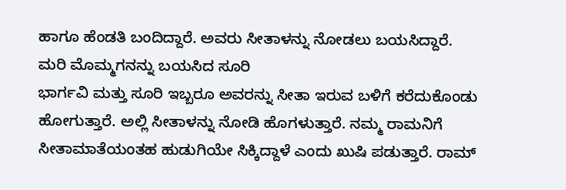ಹಾಗೂ ಹೆಂಡತಿ ಬಂದಿದ್ದಾರೆ. ಅವರು ಸೀತಾಳನ್ನು ನೋಡಲು ಬಯಸಿದ್ದಾರೆ.
ಮರಿ ಮೊಮ್ಮಗನನ್ನು ಬಯಸಿದ ಸೂರಿ
ಭಾರ್ಗವಿ ಮತ್ತು ಸೂರಿ ಇಬ್ಬರೂ ಅವರನ್ನು ಸೀತಾ ಇರುವ ಬಳಿಗೆ ಕರೆದುಕೊಂಡು ಹೋಗುತ್ತಾರೆ. ಅಲ್ಲಿ ಸೀತಾಳನ್ನು ನೋಡಿ ಹೊಗಳುತ್ತಾರೆ. ನಮ್ಮ ರಾಮನಿಗೆ ಸೀತಾಮಾತೆಯಂತಹ ಹುಡುಗಿಯೇ ಸಿಕ್ಕಿದ್ದಾಳೆ ಎಂದು ಖುಷಿ ಪಡುತ್ತಾರೆ. ರಾಮ್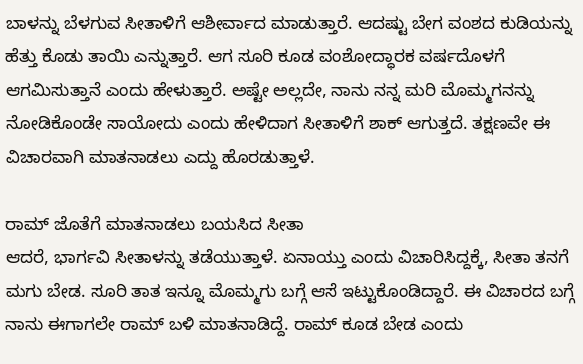ಬಾಳನ್ನು ಬೆಳಗುವ ಸೀತಾಳಿಗೆ ಆಶೀರ್ವಾದ ಮಾಡುತ್ತಾರೆ. ಆದಷ್ಟು ಬೇಗ ವಂಶದ ಕುಡಿಯನ್ನು ಹೆತ್ತು ಕೊಡು ತಾಯಿ ಎನ್ನುತ್ತಾರೆ. ಆಗ ಸೂರಿ ಕೂಡ ವಂಶೋದ್ಧಾರಕ ವರ್ಷದೊಳಗೆ ಆಗಮಿಸುತ್ತಾನೆ ಎಂದು ಹೇಳುತ್ತಾರೆ. ಅಷ್ಟೇ ಅಲ್ಲದೇ, ನಾನು ನನ್ನ ಮರಿ ಮೊಮ್ಮಗನನ್ನು ನೋಡಿಕೊಂಡೇ ಸಾಯೋದು ಎಂದು ಹೇಳಿದಾಗ ಸೀತಾಳಿಗೆ ಶಾಕ್ ಆಗುತ್ತದೆ. ತಕ್ಷಣವೇ ಈ ವಿಚಾರವಾಗಿ ಮಾತನಾಡಲು ಎದ್ದು ಹೊರಡುತ್ತಾಳೆ.

ರಾಮ್ ಜೊತೆಗೆ ಮಾತನಾಡಲು ಬಯಸಿದ ಸೀತಾ
ಆದರೆ, ಭಾರ್ಗವಿ ಸೀತಾಳನ್ನು ತಡೆಯುತ್ತಾಳೆ. ಏನಾಯ್ತು ಎಂದು ವಿಚಾರಿಸಿದ್ದಕ್ಕೆ, ಸೀತಾ ತನಗೆ ಮಗು ಬೇಡ. ಸೂರಿ ತಾತ ಇನ್ನೂ ಮೊಮ್ಮಗು ಬಗ್ಗೆ ಆಸೆ ಇಟ್ಟುಕೊಂಡಿದ್ದಾರೆ. ಈ ವಿಚಾರದ ಬಗ್ಗೆ ನಾನು ಈಗಾಗಲೇ ರಾಮ್ ಬಳಿ ಮಾತನಾಡಿದ್ದೆ. ರಾಮ್ ಕೂಡ ಬೇಡ ಎಂದು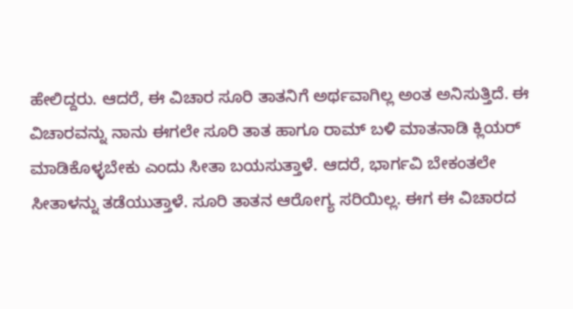ಹೇಲಿದ್ದರು. ಆದರೆ, ಈ ವಿಚಾರ ಸೂರಿ ತಾತನಿಗೆ ಅರ್ಥವಾಗಿಲ್ಲ ಅಂತ ಅನಿಸುತ್ತಿದೆ. ಈ ವಿಚಾರವನ್ನು ನಾನು ಈಗಲೇ ಸೂರಿ ತಾತ ಹಾಗೂ ರಾಮ್ ಬಳಿ ಮಾತನಾಡಿ ಕ್ಲಿಯರ್ ಮಾಡಿಕೊಳ್ಳಬೇಕು ಎಂದು ಸೀತಾ ಬಯಸುತ್ತಾಳೆ. ಆದರೆ, ಭಾರ್ಗವಿ ಬೇಕಂತಲೇ ಸೀತಾಳನ್ನು ತಡೆಯುತ್ತಾಳೆ. ಸೂರಿ ತಾತನ ಆರೋಗ್ಯ ಸರಿಯಿಲ್ಲ. ಈಗ ಈ ವಿಚಾರದ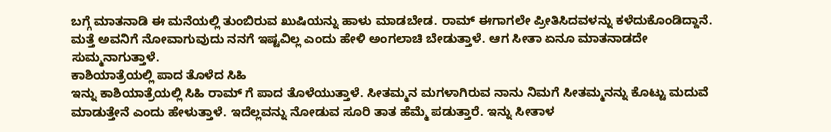ಬಗ್ಗೆ ಮಾತನಾಡಿ ಈ ಮನೆಯಲ್ಲಿ ತುಂಬಿರುವ ಖುಷಿಯನ್ನು ಹಾಳು ಮಾಡಬೇಡ. ರಾಮ್ ಈಗಾಗಲೇ ಪ್ರೀತಿಸಿದವಳನ್ನು ಕಳೆದುಕೊಂಡಿದ್ದಾನೆ. ಮತ್ತೆ ಅವನಿಗೆ ನೋವಾಗುವುದು ನನಗೆ ಇಷ್ಟವಿಲ್ಲ ಎಂದು ಹೇಳಿ ಅಂಗಲಾಚಿ ಬೇಡುತ್ತಾಳೆ. ಆಗ ಸೀತಾ ಏನೂ ಮಾತನಾಡದೇ ಸುಮ್ಮನಾಗುತ್ತಾಳೆ.
ಕಾಶಿಯಾತ್ರೆಯಲ್ಲಿ ಪಾದ ತೊಳೆದ ಸಿಹಿ
ಇನ್ನು ಕಾಶಿಯಾತ್ರೆಯಲ್ಲಿ ಸಿಹಿ ರಾಮ್ ಗೆ ಪಾದ ತೊಳೆಯುತ್ತಾಳೆ. ಸೀತಮ್ಮನ ಮಗಳಾಗಿರುವ ನಾನು ನಿಮಗೆ ಸೀತಮ್ಮನನ್ನು ಕೊಟ್ಟು ಮದುವೆ ಮಾಡುತ್ತೇನೆ ಎಂದು ಹೇಳುತ್ತಾಳೆ. ಇದೆಲ್ಲವನ್ನು ನೋಡುವ ಸೂರಿ ತಾತ ಹೆಮ್ಮೆ ಪಡುತ್ತಾರೆ. ಇನ್ನು ಸೀತಾಳ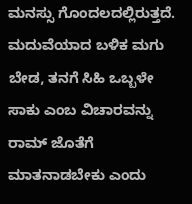ಮನಸ್ಸು ಗೊಂದಲದಲ್ಲಿರುತ್ತದೆ. ಮದುವೆಯಾದ ಬಳಿಕ ಮಗು ಬೇಡ, ತನಗೆ ಸಿಹಿ ಒಬ್ಬಳೇ ಸಾಕು ಎಂಬ ವಿಚಾರವನ್ನು ರಾಮ್ ಜೊತೆಗೆ ಮಾತನಾಡಬೇಕು ಎಂದು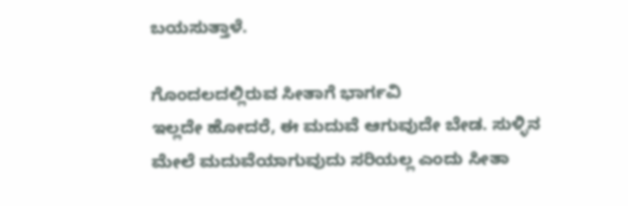ಬಯಸುತ್ತಾಳೆ.

ಗೊಂದಲದಲ್ಲಿರುವ ಸೀತಾಗೆ ಭಾರ್ಗವಿ
ಇಲ್ಲದೇ ಹೋದರೆ, ಈ ಮದುವೆ ಆಗುವುದೇ ಬೇಡ. ಸುಳ್ಳಿನ ಮೇಲೆ ಮದುವೆಯಾಗುವುದು ಸರಿಯಲ್ಲ ಎಂದು ಸೀತಾ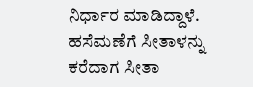ನಿರ್ಧಾರ ಮಾಡಿದ್ದಾಳೆ. ಹಸೆಮಣೆಗೆ ಸೀತಾಳನ್ನು ಕರೆದಾಗ ಸೀತಾ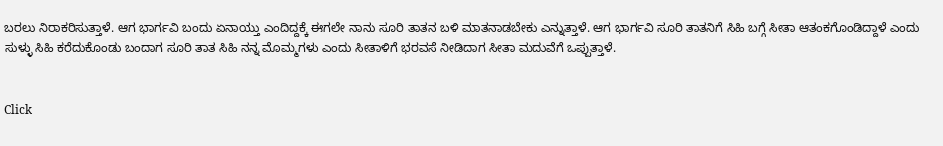ಬರಲು ನಿರಾಕರಿಸುತ್ತಾಳೆ. ಆಗ ಭಾರ್ಗವಿ ಬಂದು ಏನಾಯ್ತು ಎಂದಿದ್ದಕ್ಕೆ ಈಗಲೇ ನಾನು ಸೂರಿ ತಾತನ ಬಳಿ ಮಾತನಾಡಬೇಕು ಎನ್ನುತ್ತಾಳೆ. ಆಗ ಭಾರ್ಗವಿ ಸೂರಿ ತಾತನಿಗೆ ಸಿಹಿ ಬಗ್ಗೆ ಸೀತಾ ಆತಂಕಗೊಂಡಿದ್ದಾಳೆ ಎಂದು ಸುಳ್ಳು ಸಿಹಿ ಕರೆದುಕೊಂಡು ಬಂದಾಗ ಸೂರಿ ತಾತ ಸಿಹಿ ನನ್ನ ಮೊಮ್ಮಗಳು ಎಂದು ಸೀತಾಳಿಗೆ ಭರವಸೆ ನೀಡಿದಾಗ ಸೀತಾ ಮದುವೆಗೆ ಒಪ್ಪುತ್ತಾಳೆ.


Click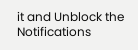it and Unblock the Notifications